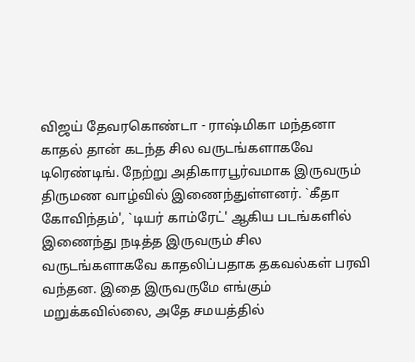விஜய் தேவரகொண்டா - ராஷ்மிகா மந்தனா காதல் தான் கடந்த சில வருடங்களாகவே டிரெண்டிங். நேற்று அதிகாரபூர்வமாக இருவரும் திருமண வாழ்வில் இணைந்துள்ளனர். `கீதா கோவிந்தம்', `டியர் காம்ரேட்' ஆகிய படங்களில் இணைந்து நடித்த இருவரும் சில வருடங்களாகவே காதலிப்பதாக தகவல்கள் பரவி வந்தன. இதை இருவருமே எங்கும் மறுக்கவில்லை, அதே சமயத்தில்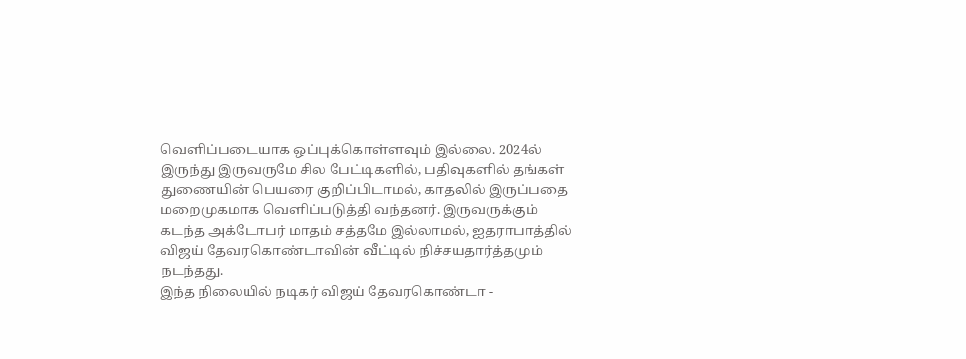வெளிப்படையாக ஒப்புக்கொள்ளவும் இல்லை. 2024ல் இருந்து இருவருமே சில பேட்டிகளில், பதிவுகளில் தங்கள் துணையின் பெயரை குறிப்பிடாமல், காதலில் இருப்பதை மறைமுகமாக வெளிப்படுத்தி வந்தனர். இருவருக்கும் கடந்த அக்டோபர் மாதம் சத்தமே இல்லாமல், ஐதராபாத்தில் விஜய் தேவரகொண்டாவின் வீட்டில் நிச்சயதார்த்தமும் நடந்தது.
இந்த நிலையில் நடிகர் விஜய் தேவரகொண்டா -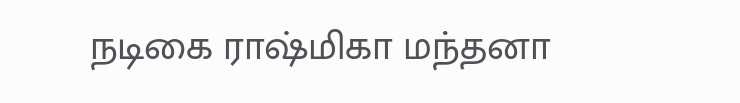நடிகை ராஷ்மிகா மந்தனா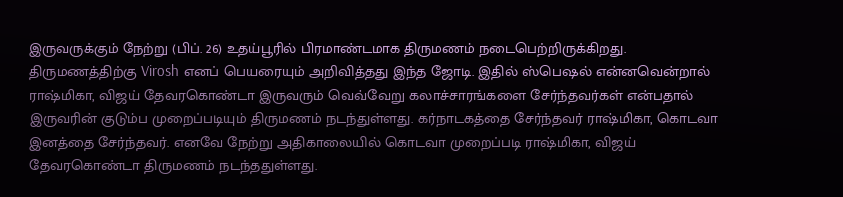இருவருக்கும் நேற்று (பிப். 26) உதய்பூரில் பிரமாண்டமாக திருமணம் நடைபெற்றிருக்கிறது. திருமணத்திற்கு Virosh எனப் பெயரையும் அறிவித்தது இந்த ஜோடி. இதில் ஸ்பெஷல் என்னவென்றால் ராஷ்மிகா, விஜய் தேவரகொண்டா இருவரும் வெவ்வேறு கலாச்சாரங்களை சேர்ந்தவர்கள் என்பதால் இருவரின் குடும்ப முறைப்படியும் திருமணம் நடந்துள்ளது. கர்நாடகத்தை சேர்ந்தவர் ராஷ்மிகா, கொடவா இனத்தை சேர்ந்தவர். எனவே நேற்று அதிகாலையில் கொடவா முறைப்படி ராஷ்மிகா, விஜய் தேவரகொண்டா திருமணம் நடந்ததுள்ளது.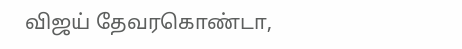விஜய் தேவரகொண்டா,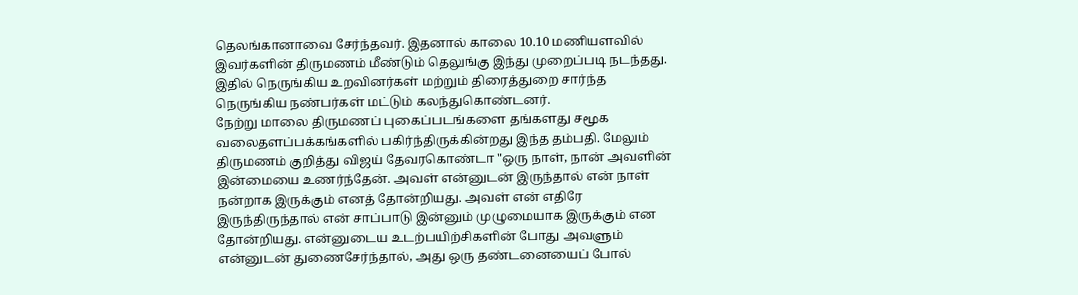தெலங்கானாவை சேர்ந்தவர். இதனால் காலை 10.10 மணியளவில் இவர்களின் திருமணம் மீண்டும் தெலுங்கு இந்து முறைப்படி நடந்தது. இதில் நெருங்கிய உறவினர்கள் மற்றும் திரைத்துறை சார்ந்த நெருங்கிய நண்பர்கள் மட்டும் கலந்துகொண்டனர்.
நேற்று மாலை திருமணப் புகைப்படங்களை தங்களது சமூக வலைதளப்பக்கங்களில் பகிர்ந்திருக்கின்றது இந்த தம்பதி. மேலும் திருமணம் குறித்து விஜய் தேவரகொண்டா "ஒரு நாள், நான் அவளின் இன்மையை உணர்ந்தேன். அவள் என்னுடன் இருந்தால் என் நாள் நன்றாக இருக்கும் எனத் தோன்றியது. அவள் என் எதிரே இருந்திருந்தால் என் சாப்பாடு இன்னும் முழுமையாக இருக்கும் என தோன்றியது. என்னுடைய உடற்பயிற்சிகளின் போது அவளும் என்னுடன் துணைசேர்ந்தால், அது ஒரு தண்டனையைப் போல்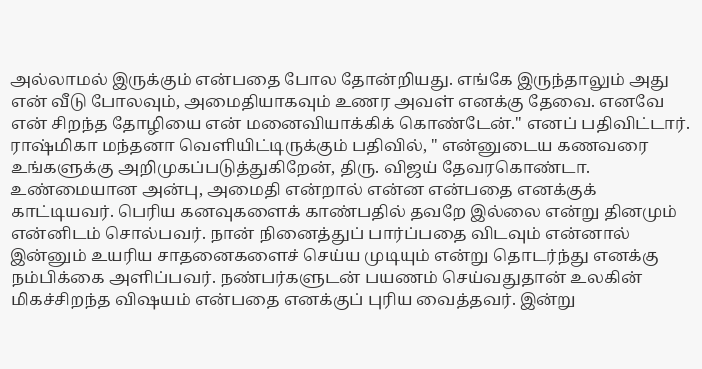அல்லாமல் இருக்கும் என்பதை போல தோன்றியது. எங்கே இருந்தாலும் அது என் வீடு போலவும், அமைதியாகவும் உணர அவள் எனக்கு தேவை. எனவே என் சிறந்த தோழியை என் மனைவியாக்கிக் கொண்டேன்." எனப் பதிவிட்டார்.
ராஷ்மிகா மந்தனா வெளியிட்டிருக்கும் பதிவில், " என்னுடைய கணவரை உங்களுக்கு அறிமுகப்படுத்துகிறேன், திரு. விஜய் தேவரகொண்டா. உண்மையான அன்பு, அமைதி என்றால் என்ன என்பதை எனக்குக் காட்டியவர். பெரிய கனவுகளைக் காண்பதில் தவறே இல்லை என்று தினமும் என்னிடம் சொல்பவர். நான் நினைத்துப் பார்ப்பதை விடவும் என்னால் இன்னும் உயரிய சாதனைகளைச் செய்ய முடியும் என்று தொடர்ந்து எனக்கு நம்பிக்கை அளிப்பவர். நண்பர்களுடன் பயணம் செய்வதுதான் உலகின் மிகச்சிறந்த விஷயம் என்பதை எனக்குப் புரிய வைத்தவர். இன்று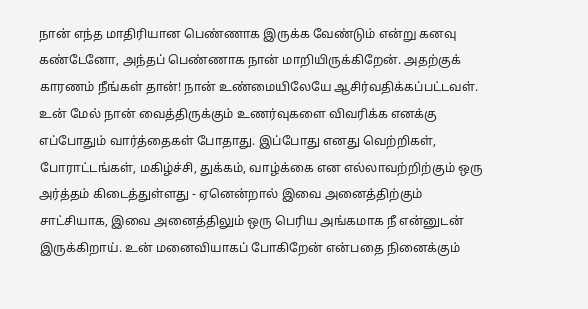நான் எந்த மாதிரியான பெண்ணாக இருக்க வேண்டும் என்று கனவு கண்டேனோ, அந்தப் பெண்ணாக நான் மாறியிருக்கிறேன். அதற்குக் காரணம் நீங்கள் தான்! நான் உண்மையிலேயே ஆசிர்வதிக்கப்பட்டவள்.
உன் மேல் நான் வைத்திருக்கும் உணர்வுகளை விவரிக்க எனக்கு எப்போதும் வார்த்தைகள் போதாது. இப்போது எனது வெற்றிகள், போராட்டங்கள், மகிழ்ச்சி, துக்கம், வாழ்க்கை என எல்லாவற்றிற்கும் ஒரு அர்த்தம் கிடைத்துள்ளது - ஏனென்றால் இவை அனைத்திற்கும் சாட்சியாக, இவை அனைத்திலும் ஒரு பெரிய அங்கமாக நீ என்னுடன் இருக்கிறாய். உன் மனைவியாகப் போகிறேன் என்பதை நினைக்கும்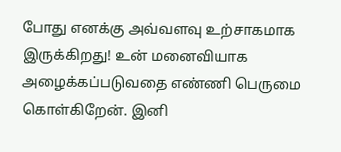போது எனக்கு அவ்வளவு உற்சாகமாக இருக்கிறது! உன் மனைவியாக அழைக்கப்படுவதை எண்ணி பெருமை கொள்கிறேன். இனி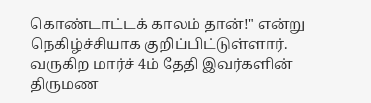கொண்டாட்டக் காலம் தான்!" என்று நெகிழ்ச்சியாக குறிப்பிட்டுள்ளார். வருகிற மார்ச் 4ம் தேதி இவர்களின் திருமண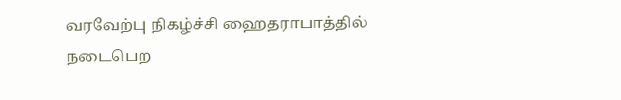வரவேற்பு நிகழ்ச்சி ஹைதராபாத்தில் நடைபெற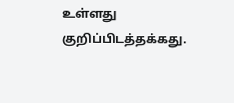உள்ளது குறிப்பிடத்தக்கது.